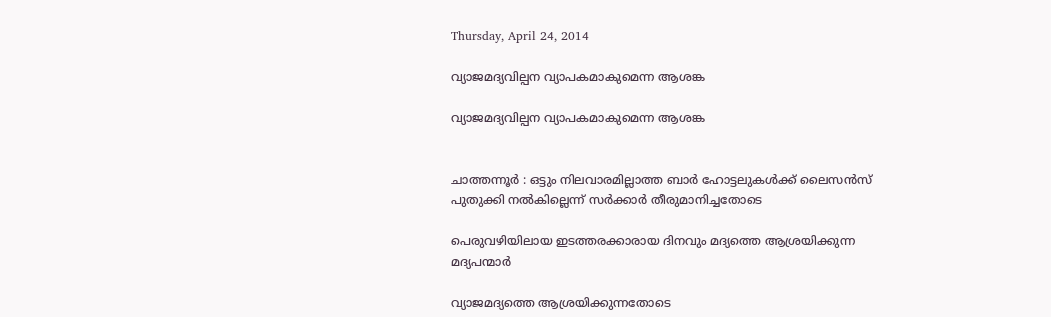Thursday, April 24, 2014

വ്യാജമദ്യവില്പന വ്യാപകമാകുമെന്ന ആശങ്ക

വ്യാജമദ്യവില്പന വ്യാപകമാകുമെന്ന ആശങ്ക


ചാത്തന്നൂര്‍ : ഒട്ടും നിലവാരമില്ലാത്ത ബാർ ഹോട്ടലുകൾക്ക് ലൈസൻസ് പുതുക്കി നൽകില്ലെന്ന് സർക്കാർ തീരുമാനിച്ചതോടെ

പെരുവഴിയിലായ ഇടത്തരക്കാരായ ദിനവും മദ്യത്തെ ആശ്രയിക്കുന്ന  മദ്യപന്മാർ

വ്യാജമദ്യത്തെ ആശ്രയിക്കുന്നതോടെ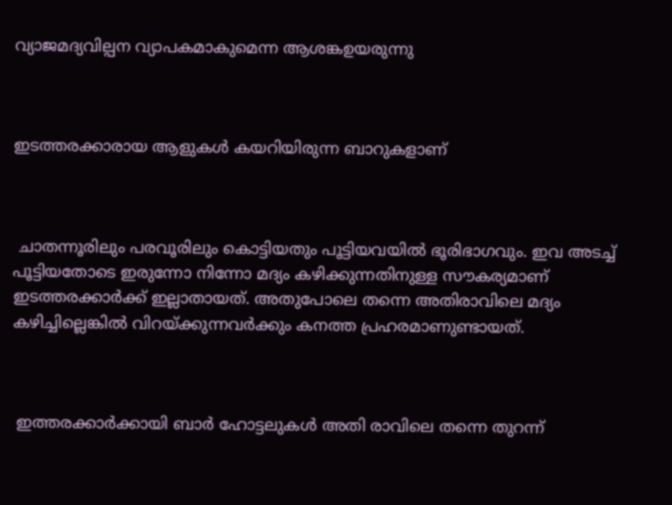വ്യാജമദ്യവില്പന വ്യാപകമാകുമെന്ന ആശങ്കഉയരുന്നു



ഇടത്തരക്കാരായ ആളുകൾ കയറിയിരുന്ന ബാറുകളാണ്



 ചാതന്നൂരിലും പരവൂരിലും കൊട്ടിയതും പൂട്ടിയവയിൽ ഭൂരിഭാഗവും. ഇവ അടച്ച് പൂട്ടിയതോടെ ഇരുന്നോ നിന്നോ മദ്യം കഴിക്കുന്നതിനുള്ള സൗകര്യമാണ് ഇടത്തരക്കാർക്ക് ഇല്ലാതായത്. അതുപോലെ തന്നെ അതിരാവിലെ മദ്യം കഴിച്ചില്ലെങ്കിൽ വിറയ്ക്കുന്നവർക്കും കനത്ത പ്രഹരമാണുണ്ടായത്.



 ഇത്തരക്കാർക്കായി ബാർ ഹോട്ടലുകൾ അതി രാവിലെ തന്നെ തുറന്ന്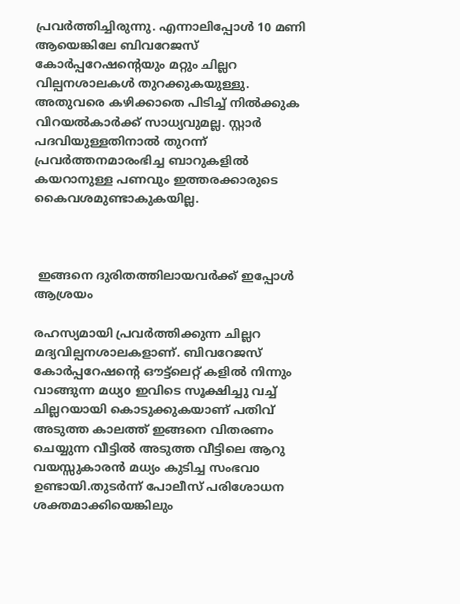പ്രവർത്തിച്ചിരുന്നു. എന്നാലിപ്പോൾ 10 മണി ആയെങ്കിലേ ബിവറേജസ് കോർപ്പറേഷന്റെയും മറ്റും ചില്ലറ വില്പനശാലകൾ തുറക്കുകയുള്ളു. അതുവരെ കഴിക്കാതെ പിടിച്ച് നിൽക്കുക വിറയൽകാർക്ക് സാധ്യവുമല്ല. സ്റ്റാർ പദവിയുള്ളതിനാൽ തുറന്ന് പ്രവർത്തനമാരംഭിച്ച ബാറുകളിൽ കയറാനുള്ള പണവും ഇത്തരക്കാരുടെ കൈവശമുണ്ടാകുകയില്ല.



 ഇങ്ങനെ ദുരിതത്തിലായവർക്ക് ഇപ്പോൾ ആശ്രയം

രഹസ്യമായി പ്രവര്‍ത്തിക്കുന്ന ചില്ലറ മദ്യവില്പനശാലകളാണ്. ബിവറേജസ് കോർപ്പറേഷന്റെ ഔട്ട്‌ലെറ്റ്‌ കളില്‍ നിന്നും വാങ്ങുന്ന മധ്യo ഇവിടെ സൂക്ഷിച്ചു വച്ച് ചില്ലറയായി കൊടുക്കുകയാണ് പതിവ് അടുത്ത കാലത്ത് ഇങ്ങനെ വിതരണം ചെയ്യുന്ന വീട്ടില്‍ അടുത്ത വീട്ടിലെ ആറു വയസ്സുകാരന്‍ മധ്യം കുടിച്ച സംഭവo ഉണ്ടായി.തുടര്‍ന്ന് പോലീസ് പരിശോധന ശക്തമാക്കിയെങ്കിലും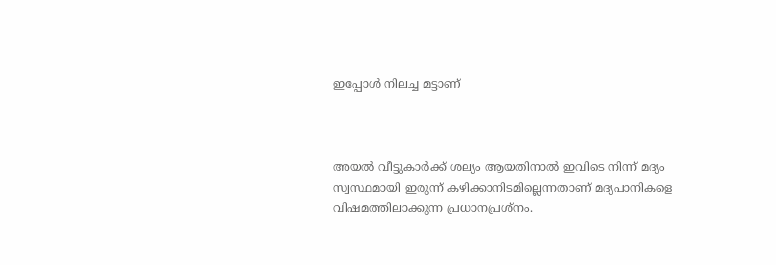ഇപ്പോള്‍ നിലച്ച മട്ടാണ്



അയല്‍ വീട്ടുകാര്‍ക്ക് ശല്യം ആയതിനാല്‍ ഇവിടെ നിന്ന് മദ്യം  സ്വസ്ഥമായി ഇരുന്ന് കഴിക്കാനിടമില്ലെന്നതാണ് മദ്യപാനികളെ വിഷമത്തിലാക്കുന്ന പ്രധാനപ്രശ്നം.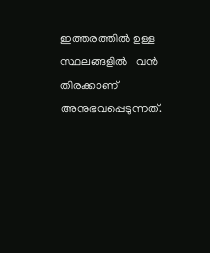ഇത്തരത്തില്‍ ഉള്ള സ്ഥലങ്ങളില്‍   വൻ തിരക്കാണ് അനുഭവപ്പെടുന്നത്.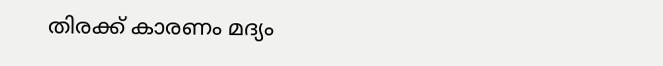തിരക്ക് കാരണം മദ്യം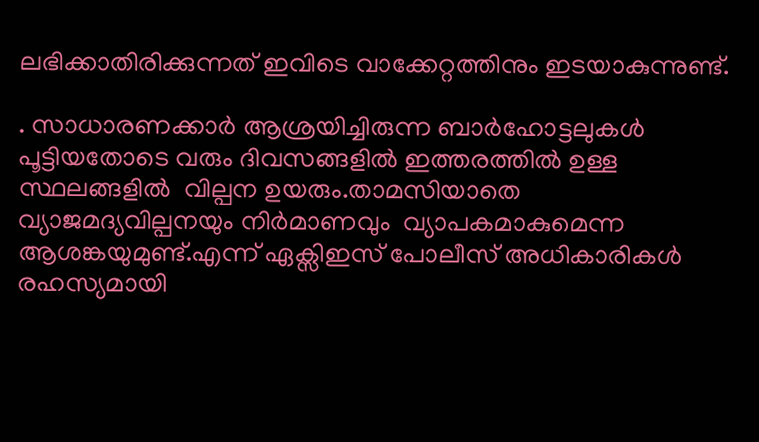ലഭിക്കാതിരിക്കുന്നത് ഇവിടെ വാക്കേറ്റത്തിനും ഇടയാകുന്നുണ്ട്.

. സാധാരണക്കാർ ആശ്രയിച്ചിരുന്ന ബാർഹോട്ടലുകൾ പൂട്ടിയതോടെ വരും ദിവസങ്ങളിൽ ഇത്തരത്തില്‍ ഉള്ള സ്ഥലങ്ങളില്‍  വില്പന ഉയരും.താമസിയാതെ  വ്യാജമദ്യവില്പനയും നിര്‍മാണവും  വ്യാപകമാകുമെന്ന ആശങ്കയുമുണ്ട്.എന്ന് ഏക്സിഇസ് പോലീസ് അധികാരികള്‍ രഹസ്യമായി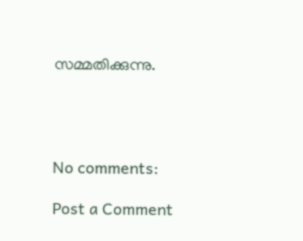സമ്മതിക്കുന്നു.




No comments:

Post a Comment